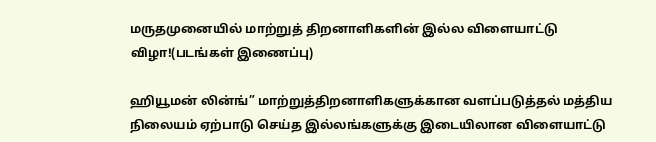மருதமுனையில் மாற்றுத் திறனாளிகளின் இல்ல விளையாட்டு விழா!(படங்கள் இணைப்பு)

ஹியூமன் லின்ங்” மாற்றுத்திறனாளிகளுக்கான வளப்படுத்தல் மத்திய நிலையம் ஏற்பாடு செய்த இல்லங்களுக்கு இடையிலான விளையாட்டு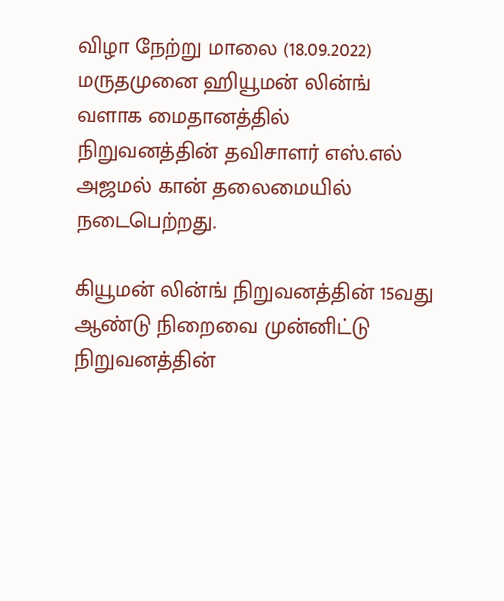விழா நேற்று மாலை (18.09.2022)  மருதமுனை ஹியூமன் லின்ங் வளாக மைதானத்தில் நிறுவனத்தின் தவிசாளர் எஸ்.எல் அஜமல் கான் தலைமையில் நடைபெற்றது.

கியூமன் லின்ங் நிறுவனத்தின் 15வது ஆண்டு நிறைவை முன்னிட்டு நிறுவனத்தின்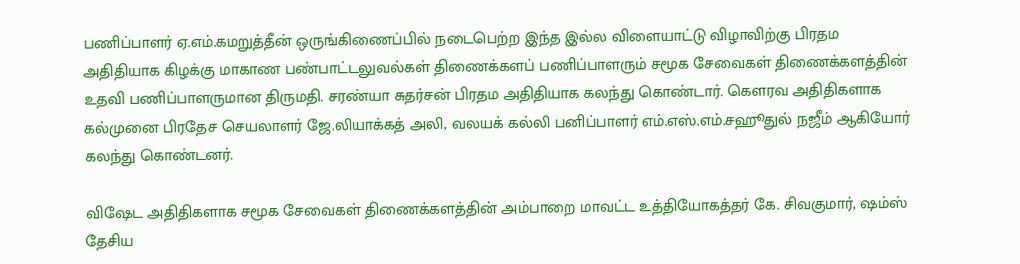பணிப்பாளர் ஏ.எம்.கமறுத்தீன் ஒருங்கிணைப்பில் நடைபெற்ற இந்த இல்ல விளையாட்டு விழாவிற்கு பிரதம அதிதியாக கிழக்கு மாகாண பண்பாட்டலுவல்கள் திணைக்களப் பணிப்பாளரும் சமூக சேவைகள் திணைக்களத்தின் உதவி பணிப்பாளருமான திருமதி. சரண்யா சுதர்சன் பிரதம அதிதியாக கலந்து கொண்டார். கௌரவ அதிதிகளாக கல்முனை பிரதேச செயலாளர் ஜே.லியாக்கத் அலி, வலயக் கல்லி பனிப்பாளர் எம்.எஸ்.எம்.சஹூதுல் நஜீம் ஆகியோர் கலந்து கொண்டனர்.

விஷேட அதிதிகளாக சமூக சேவைகள் திணைக்களத்தின் அம்பாறை மாவட்ட உத்தியோகத்தர் கே. சிவகுமார், ஷம்ஸ் தேசிய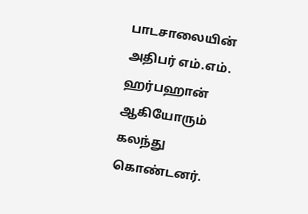பாடசாலையின் அதிபர் எம்.எம். ஹர்பஹான் ஆகியோரும் கலந்து கொண்டனர்.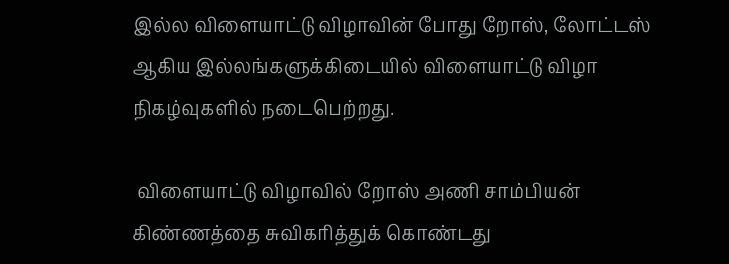இல்ல விளையாட்டு விழாவின் போது றோஸ், லோட்டஸ் ஆகிய இல்லங்களுக்கிடையில் விளையாட்டு விழா நிகழ்வுகளில் நடைபெற்றது.

 விளையாட்டு விழாவில் றோஸ் அணி சாம்பியன் கிண்ணத்தை சுவிகரித்துக் கொண்டது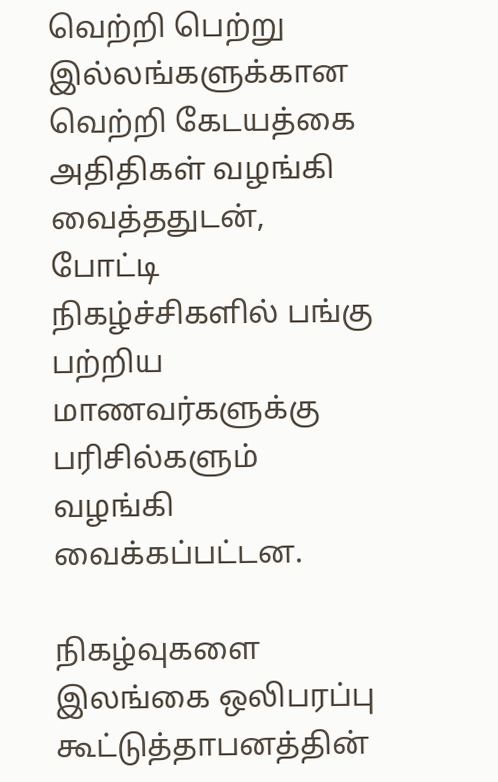வெற்றி பெற்று இல்லங்களுக்கான வெற்றி கேடயத்கை அதிதிகள் வழங்கி வைத்ததுடன், போட்டி நிகழ்ச்சிகளில் பங்கு பற்றிய மாணவர்களுக்கு பரிசில்களும் வழங்கி வைக்கப்பட்டன.

நிகழ்வுகளை இலங்கை ஒலிபரப்பு கூட்டுத்தாபனத்தின்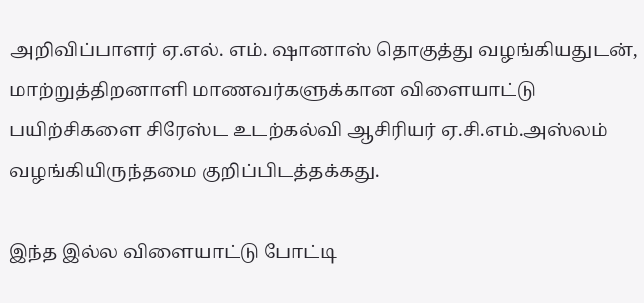அறிவிப்பாளர் ஏ.எல். எம். ஷானாஸ் தொகுத்து வழங்கியதுடன்,  மாற்றுத்திறனாளி மாணவர்களுக்கான விளையாட்டு பயிற்சிகளை சிரேஸ்ட உடற்கல்வி ஆசிரியர் ஏ.சி.எம்.அஸ்லம் வழங்கியிருந்தமை குறிப்பிடத்தக்கது.

இந்த இல்ல விளையாட்டு போட்டி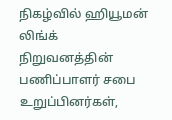நிகழ்வில் ஹியூமன் லிங்க் நிறுவனத்தின் பணிப்பாளர் சபை உறுப்பினர்கள்,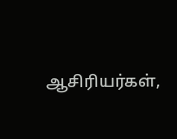ஆசிரியர்கள்,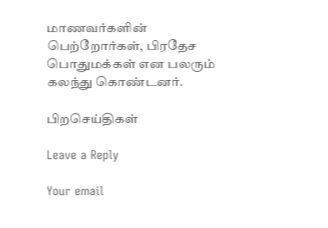மாணவர்களின் பெற்றோர்கள், பிரதேச பொதுமக்கள் என பலரும் கலந்து கொண்டனர்.

பிறசெய்திகள்

Leave a Reply

Your email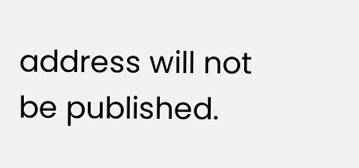address will not be published.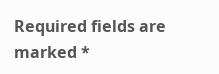Required fields are marked *